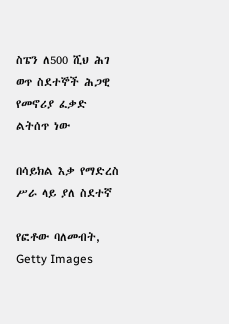ስፔን ለ500 ሺህ ሕገ ወጥ ስደተኞች ሕጋዊ የመኖሪያ ፈቃድ ልትሰጥ ነው

በሳይክል እቃ የማድረስ ሥራ ላይ ያለ ስደተኛ

የፎቶው ባለመብት, Getty Images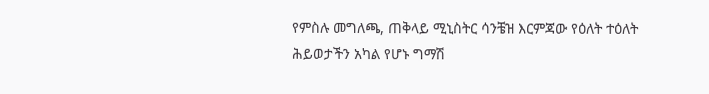የምስሉ መግለጫ, ጠቅላይ ሚኒስትር ሳንቼዝ እርምጃው የዕለት ተዕለት ሕይወታችን አካል የሆኑ ግማሽ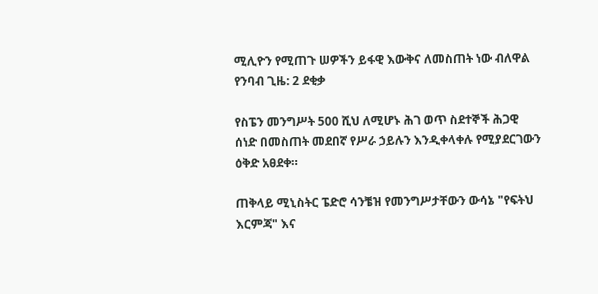ሚሊዮን የሚጠጉ ሠዎችን ይፋዊ እውቅና ለመስጠት ነው ብለዋል
የንባብ ጊዜ: 2 ደቂቃ

የስፔን መንግሥት 500 ሺህ ለሚሆኑ ሕገ ወጥ ስደተኞች ሕጋዊ ሰነድ በመስጠት መደበኛ የሥራ ኃይሉን እንዲቀላቀሉ የሚያደርገውን ዕቅድ አፀደቀ።

ጠቅላይ ሚኒስትር ፔድሮ ሳንቼዝ የመንግሥታቸውን ውሳኔ "የፍትህ እርምጃ" እና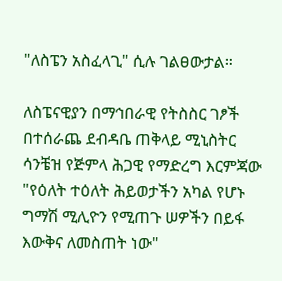"ለስፔን አስፈላጊ" ሲሉ ገልፀውታል።

ለስፔናዊያን በማኅበራዊ የትስስር ገፆች በተሰራጨ ደብዳቤ ጠቅላይ ሚኒስትር ሳንቼዝ የጅምላ ሕጋዊ የማድረግ እርምጃው "የዕለት ተዕለት ሕይወታችን አካል የሆኑ ግማሽ ሚሊዮን የሚጠጉ ሠዎችን በይፋ እውቅና ለመስጠት ነው"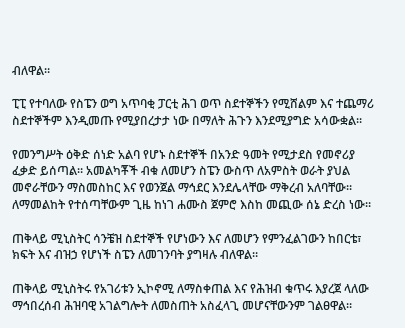ብለዋል።

ፒፒ የተባለው የስፔን ወግ አጥባቂ ፓርቲ ሕገ ወጥ ስደተኞችን የሚሸልም እና ተጨማሪ ስደተኞችም እንዲመጡ የሚያበረታታ ነው በማለት ሕጉን እንደሚያግድ አሳውቋል።

የመንግሥት ዕቅድ ሰነድ አልባ የሆኑ ስደተኞች በአንድ ዓመት የሚታደስ የመኖሪያ ፈቃድ ይሰጣል። አመልካቾች ብቁ ለመሆን ስፔን ውስጥ ለአምስት ወራት ያህል መኖራቸውን ማስመስከር እና የወንጀል ማኅደር እንደሌላቸው ማቅረብ አለባቸው። ለማመልከት የተሰጣቸውም ጊዜ ከነገ ሐሙስ ጀምሮ እስከ መጪው ሰኔ ድረስ ነው።

ጠቅላይ ሚኒስትር ሳንቼዝ ስደተኞች የሆነውን እና ለመሆን የምንፈልገውን ከበርቴ፣ ክፍት እና ብዝኃ የሆነች ስፔን ለመገንባት ያግዛሉ ብለዋል።

ጠቅላይ ሚኒስትሩ የአገሪቱን ኢኮኖሚ ለማስቀጠል እና የሕዝብ ቁጥሩ እያረጀ ላለው ማኅበረሰብ ሕዝባዊ አገልግሎት ለመስጠት አስፈላጊ መሆናቸውንም ገልፀዋል።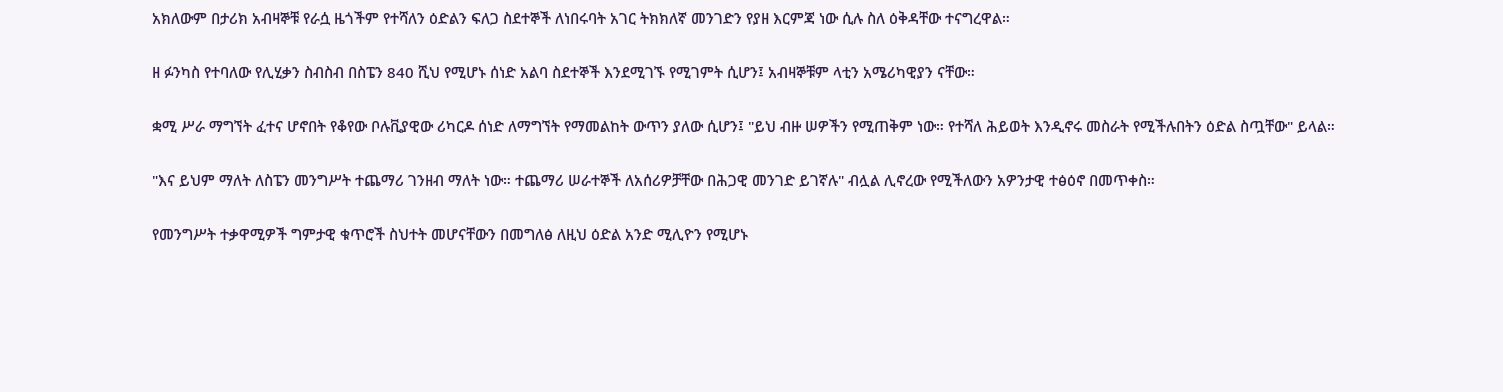አክለውም በታሪክ አብዛኞቹ የራሷ ዜጎችም የተሻለን ዕድልን ፍለጋ ስደተኞች ለነበሩባት አገር ትክክለኛ መንገድን የያዘ እርምጃ ነው ሲሉ ስለ ዕቅዳቸው ተናግረዋል።

ዘ ፉንካስ የተባለው የሊሂቃን ስብስብ በስፔን 840 ሺህ የሚሆኑ ሰነድ አልባ ስደተኞች እንደሚገኙ የሚገምት ሲሆን፤ አብዛኞቹም ላቲን አሜሪካዊያን ናቸው።

ቋሚ ሥራ ማግኘት ፈተና ሆኖበት የቆየው ቦሉቪያዊው ሪካርዶ ሰነድ ለማግኘት የማመልከት ውጥን ያለው ሲሆን፤ "ይህ ብዙ ሠዎችን የሚጠቅም ነው። የተሻለ ሕይወት እንዲኖሩ መስራት የሚችሉበትን ዕድል ስጧቸው" ይላል።

"እና ይህም ማለት ለስፔን መንግሥት ተጨማሪ ገንዘብ ማለት ነው። ተጨማሪ ሠራተኞች ለአሰሪዎቻቸው በሕጋዊ መንገድ ይገኛሉ" ብሏል ሊኖረው የሚችለውን አዎንታዊ ተፅዕኖ በመጥቀስ።

የመንግሥት ተቃዋሚዎች ግምታዊ ቁጥሮች ስህተት መሆናቸውን በመግለፅ ለዚህ ዕድል አንድ ሚሊዮን የሚሆኑ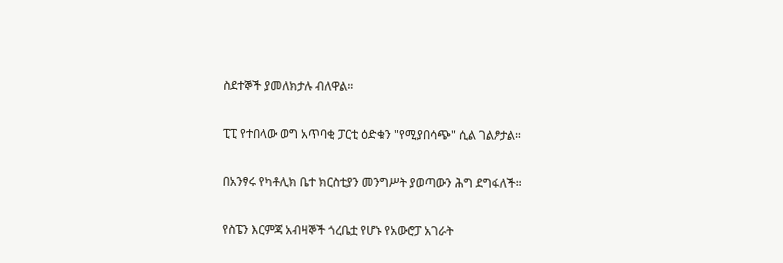ስደተኞች ያመለክታሉ ብለዋል።

ፒፒ የተበላው ወግ አጥባቂ ፓርቲ ዕድቁን "የሚያበሳጭ" ሲል ገልፆታል።

በአንፃሩ የካቶሊክ ቤተ ክርስቲያን መንግሥት ያወጣውን ሕግ ደግፋለች።

የስፔን እርምጃ አብዛኞች ጎረቤቷ የሆኑ የአውሮፓ አገራት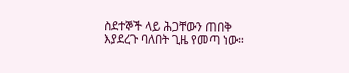ስደተኞች ላይ ሕጋቸውን ጠበቅ እያደረጉ ባለበት ጊዜ የመጣ ነው።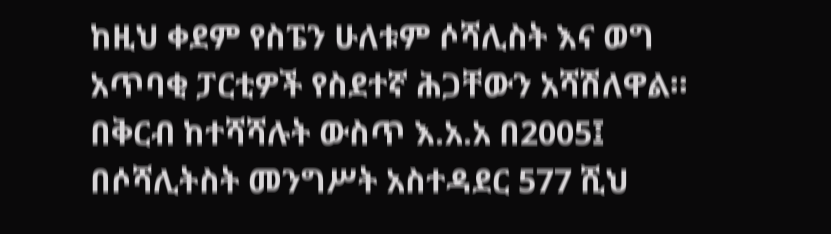ከዚህ ቀደም የስፔን ሁለቱም ሶሻሊስት እና ወግ አጥባቂ ፓርቲዎች የስደተኛ ሕጋቸውን አሻሽለዋል። በቅርብ ከተሻሻሉት ውስጥ እ.አ.አ በ2005፤ በሶሻሊትስት መንግሥት አስተዳደር 577 ሺህ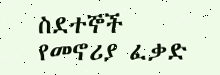ስደተኞች የመኖሪያ ፈቃድ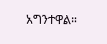አግንተዋል።